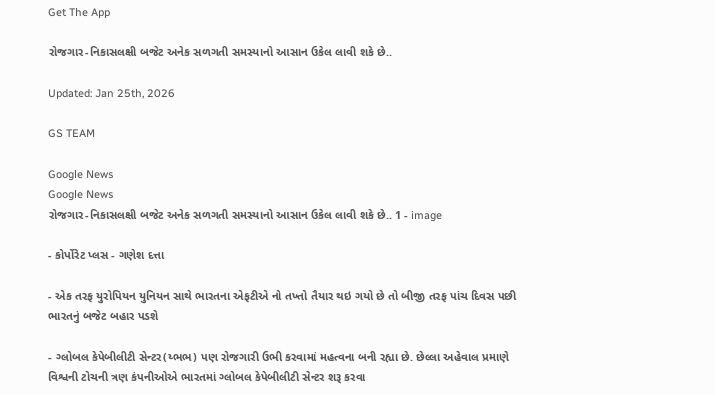Get The App

રોજગાર-નિકાસલક્ષી બજેટ અનેક સળગતી સમસ્યાનો આસાન ઉકેલ લાવી શકે છે..

Updated: Jan 25th, 2026

GS TEAM

Google News
Google News
રોજગાર-નિકાસલક્ષી બજેટ અનેક સળગતી સમસ્યાનો આસાન ઉકેલ લાવી શકે છે.. 1 - image

- કોર્પોરેટ પ્લસ - ગણેશ દત્તા

- એક તરફ યુરોપિયન યુનિયન સાથે ભારતના એફટીએ નો તખ્તો તૈયાર થઇ ગયો છે તો બીજી તરફ પાંચ દિવસ પછી ભારતનું બજેટ બહાર પડશે

- ગ્લોબલ કેપેબીલીટી સેન્ટર(ય્ભભ) પણ રોજગારી ઉભી કરવામાં મહત્વના બની રહ્યા છે. છેલ્લા અહેવાલ પ્રમાણે વિશ્વની ટોચની ત્રણ કંપનીઓએ ભારતમાં ગ્લોબલ કેપેબીલીટી સેન્ટર શરૂ કરવા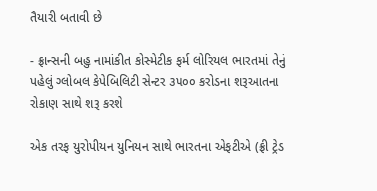તૈયારી બતાવી છે

- ફ્રાન્સની બહુ નામાંકીત કોસ્મેટીક ફર્મ લોરિયલ ભારતમાં તેનું પહેલું ગ્લોબલ કેપેબિલિટી સેન્ટર ૩૫૦૦ કરોડના શરૂઆતના રોકાણ સાથે શરૂ કરશે

એક તરફ યુરોપીયન યુનિયન સાથે ભારતના એફટીએ (ફ્રી ટ્રેડ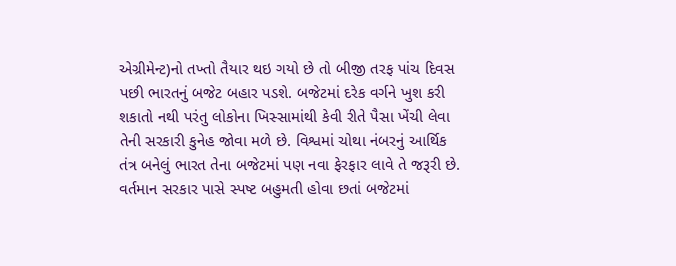એગ્રીમેન્ટ)નો તખ્તો તૈયાર થઇ ગયો છે તો બીજી તરફ પાંચ દિવસ પછી ભારતનું બજેટ બહાર પડશે. બજેટમાં દરેક વર્ગને ખુશ કરી શકાતો નથી પરંતુ લોકોના ખિસ્સામાંથી કેવી રીતે પૈસા ખેંચી લેવા તેની સરકારી કુનેહ જોવા મળે છે. વિશ્વમાં ચોથા નંબરનું આર્થિક તંત્ર બનેલું ભારત તેના બજેટમાં પણ નવા ફેરફાર લાવે તે જરૂરી છે. વર્તમાન સરકાર પાસે સ્પષ્ટ બહુમતી હોવા છતાં બજેટમાં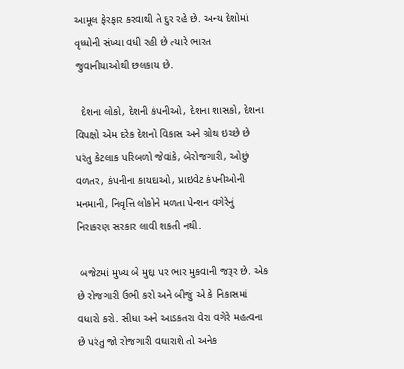આમૂલ ફેરફાર કરવાથી તે દુર રહે છે. અન્ય દેશોમાં વૃધ્ધોની સંખ્યા વધી રહી છે ત્યારે ભારત જુવાનીયાઓથી છલકાય છે.

  દેશના લોકો, દેશની કંપનીઓ, દેશના શાસકો, દેશના વિપક્ષો એમ દરેક દેશનો વિકાસ અને ગ્રોથ ઇચ્છે છે પરંતુ કેટલાક પરિબળો જેવાંકે, બેરોજગારી, ઓછું વળતર, કંપનીના કાયદાઓ, પ્રાઇવેટ કંપનીઓની મનમાની, નિવૃત્તિ લોકોને મળતા પેન્શન વગેરેનું નિરાકરણ સરકાર લાવી શકતી નથી.

 બજેટમાં મુખ્ય બે મુદ્દા પર ભાર મુકવાની જરૂર છે. એક છે રોજગારી ઉભી કરો અને બીજું એ કે નિકાસમાં વધારો કરો. સીધા અને આડકતરા વેરા વગેરે મહત્વના છે પરંતુ જો રોજગારી વઘારાશે તો અનેક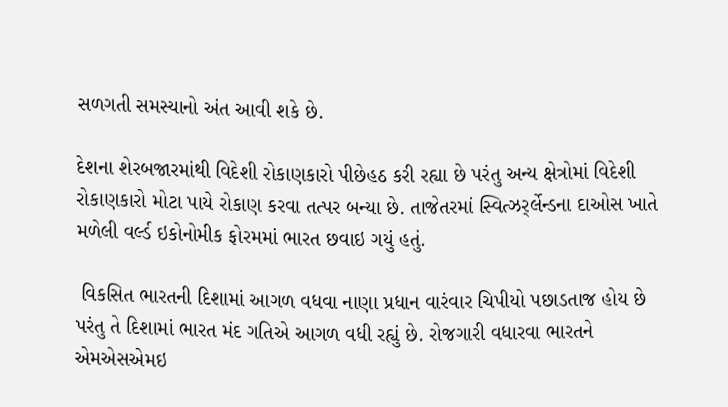સળગતી સમસ્યાનો અંત આવી શકે છે.

દેશના શેરબજારમાંથી વિદેશી રોકાણકારો પીછેહઠ કરી રહ્યા છે પરંતુ અન્ય ક્ષેત્રોમાં વિદેશી રોકાણકારો મોટા પાયે રોકાણ કરવા તત્પર બન્યા છે. તાજેતરમાં સ્વિત્ઝર્ર્લેન્ડના દાઓસ ખાતે મળેલી વર્લ્ડ ઇકોનોમીક ફોરમમાં ભારત છવાઇ ગયું હતું.

 વિકસિત ભારતની દિશામાં આગળ વધવા નાણા પ્રધાન વારંવાર ચિપીયો પછાડતાજ હોય છે પરંતુ તે દિશામાં ભારત મંદ ગતિએ આગળ વધી રહ્યું છે. રોજગારી વધારવા ભારતને એમએસએમઇ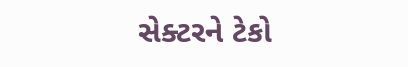સેક્ટરને ટેકો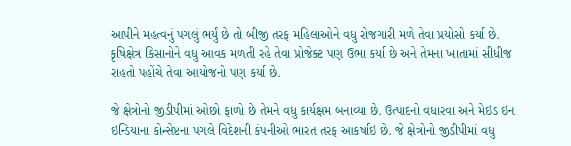આપીને મહત્વનું પગલું ભર્યું છે તો બીજી તરફ મહિલાઓને વધુ રોજગારી મળે તેવા પ્રયોસો કર્યા છે. કૃષિક્ષેત્ર કિસાનોને વધુ આવક મળતી રહે તેવા પ્રોજેક્ટ પણ ઉભા કર્યા છે અને તેમના ખાતામાં સીધીજ રાહતો પહોંચે તેવા આયોજનો પણ કર્યા છે.

જે ક્ષેત્રોનો જીડીપીમાં ઓછો ફાળો છે તેમને વધુ કાર્યક્ષમ બનાવ્યા છે. ઉત્પાદનો વધારવા અને મેઇડ ઇન ઇન્ડિયાના કોન્સેપ્ટના પગલે વિદેશની કંપનીઓ ભારત તરફ આકર્ષાઇ છે. જે ક્ષેત્રોનો જીડીપીમાં વધુ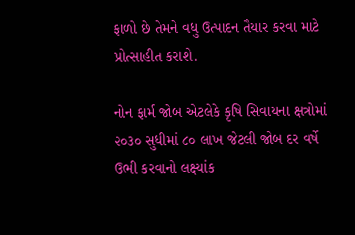ફાળો છે તેમને વધુ ઉત્પાદન તૈયાર કરવા માટે પ્રોત્સાહીત કરાશે.

નોન ફાર્મ જોબ એટલેકે કૃષિ સિવાયના ક્ષત્રોમાં ૨૦૩૦ સુધીમાં ૮૦ લાખ જેટલી જોબ દર વર્ષે ઉભી કરવાનો લક્ષ્યાંક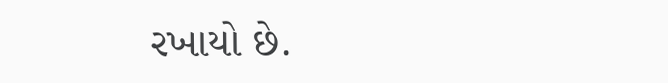રખાયો છે.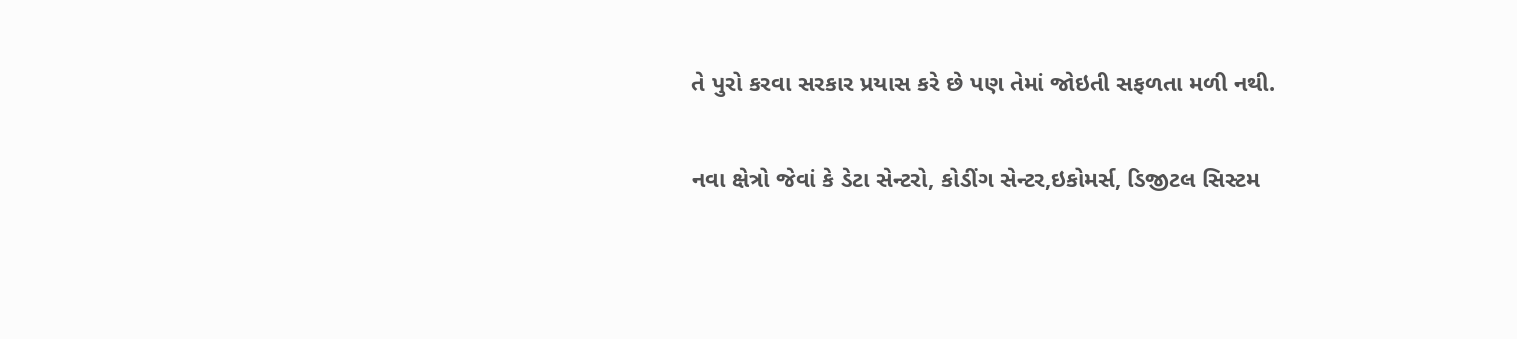તે પુરો કરવા સરકાર પ્રયાસ કરે છે પણ તેમાં જોઇતી સફળતા મળી નથી.

નવા ક્ષેત્રો જેવાં કે ડેટા સેન્ટરો, કોડીંગ સેન્ટર,ઇકોમર્સ, ડિજીટલ સિસ્ટમ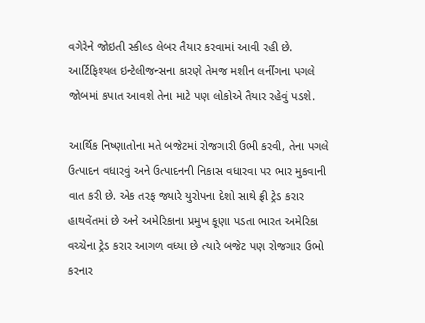વગેરેને જોઇતી સ્કીલ્ડ લેબર તૈયાર કરવામાં આવી રહી છે. આર્ટિફિશ્યલ ઇન્ટેલીજન્સના કારણે તેમજ મશીન લર્નીંગના પગલે જોબમાં કપાત આવશે તેના માટે પણ લોકોએ તૈયાર રહેવું પડશે.

આર્થિક નિષ્ણાતોના મતે બજેટમાં રોજગારી ઉભી કરવી, તેના પગલે ઉત્પાદન વધારવું અને ઉત્પાદનની નિકાસ વધારવા પર ભાર મુકવાની વાત કરી છે. એક તરફ જ્યારે યુરોપના દેશો સાથે ફ્રી ટ્રેડ કરાર હાથવેંતમાં છે અને અમેરિકાના પ્રમુખ કૂણા પડતા ભારત અમેરિકા વચ્ચેના ટ્રેડ કરાર આગળ વધ્યા છે ત્યારે બજેટ પણ રોજગાર ઉભો કરનાર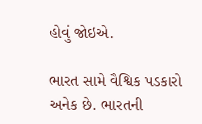હોવું જોઇએ.

ભારત સામે વૈશ્વિક પડકારો અનેક છે. ભારતની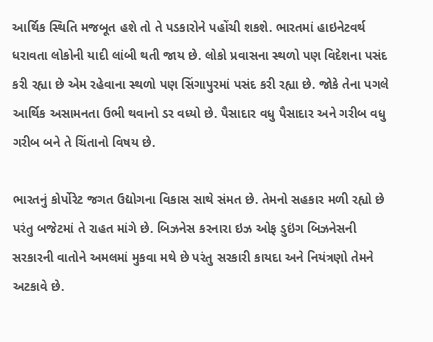આર્થિક સ્થિતિ મજબૂત હશે તો તે પડકારોને પહોંચી શકશે. ભારતમાં હાઇનેટવર્થ ધરાવતા લોકોની યાદી લાંબી થતી જાય છે. લોકો પ્રવાસના સ્થળો પણ વિદેશના પસંદ કરી રહ્યા છે એમ રહેવાના સ્થળો પણ સિંગાપુરમાં પસંદ કરી રહ્યા છે. જોકે તેના પગલે આર્થિક અસામનતા ઉભી થવાનો ડર વધ્યો છે. પૈસાદાર વધુ પૈસાદાર અને ગરીબ વધુ ગરીબ બને તે ચિંતાનો વિષય છે.

ભારતનું કોર્પોરેટ જગત ઉદ્યોગના વિકાસ સાથે સંમત છે. તેમનો સહકાર મળી રહ્યો છે પરંતુ બજેટમાં તે રાહત માંગે છે. બિઝનેસ કરનારા ઇઝ ઓફ ડુઇંગ બિઝનેસની સરકારની વાતોને અમલમાં મુકવા મથે છે પરંતુ સરકારી કાયદા અને નિયંત્રણો તેમને અટકાવે છે.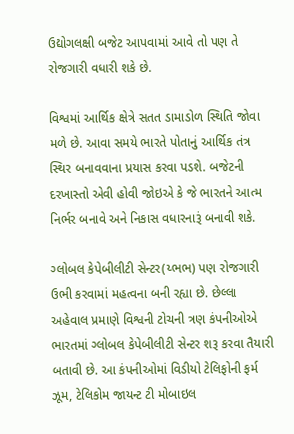ઉદ્યોગલક્ષી બજેટ આપવામાં આવે તો પણ તે રોજગારી વધારી શકે છે.

વિશ્વમાં આર્થિક ક્ષેત્રે સતત ડામાડોળ સ્થિતિ જોવા મળે છે. આવા સમયે ભારતે પોતાનું આર્થિક તંત્ર સ્થિર બનાવવાના પ્રયાસ કરવા પડશે. બજેટની દરખાસ્તો એવી હોવી જોઇએ કે જે ભારતને આત્મ નિર્ભર બનાવે અને નિકાસ વધારનારૂં બનાવી શકે.

ગ્લોબલ કેપેબીલીટી સેન્ટર(ય્ભભ) પણ રોજગારી ઉભી કરવામાં મહત્વના બની રહ્યા છે. છેલ્લા અહેવાલ પ્રમાણે વિશ્વની ટોચની ત્રણ કંપનીઓએ ભારતમાં ગ્લોબલ કેપેબીલીટી સેન્ટર શરૂ કરવા તૈયારી બતાવી છે. આ કંપનીઓમાં વિડીયો ટેલિફોની ફર્મ ઝૂમ, ટેલિકોમ જાયન્ટ ટી મોબાઇલ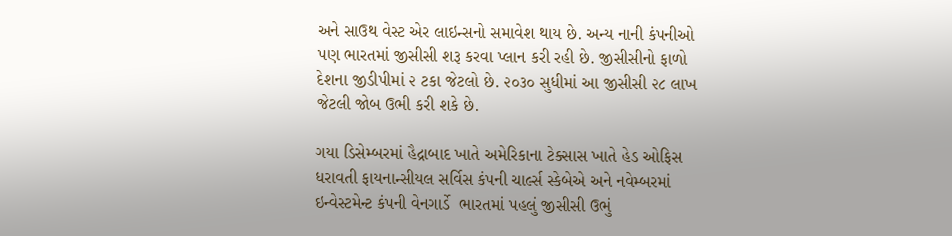અને સાઉથ વેસ્ટ એર લાઇન્સનો સમાવેશ થાય છે. અન્ય નાની કંપનીઓ પણ ભારતમાં જીસીસી શરૂ કરવા પ્લાન કરી રહી છે. જીસીસીનો ફાળો દેશના જીડીપીમાં ૨ ટકા જેટલો છે. ૨૦૩૦ સુધીમાં આ જીસીસી ૨૮ લાખ જેટલી જોબ ઉભી કરી શકે છે.

ગયા ડિસેમ્બરમાં હૈદ્રાબાદ ખાતે અમેરિકાના ટેક્સાસ ખાતે હેડ ઓફિસ ધરાવતી ફાયનાન્સીયલ સર્વિસ કંપની ચાર્લ્સ સ્કેબેએ અને નવેમ્બરમાં ઇન્વેસ્ટમેન્ટ કંપની વેનગાર્ડે  ભારતમાં પહલું જીસીસી ઉભું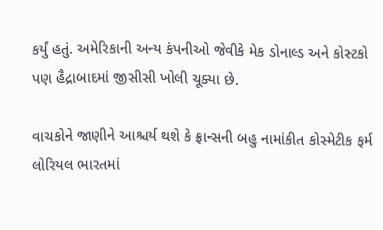કર્યું હતું. અમેરિકાની અન્ય કંપનીઓ જેવીકે મેક ડોનાલ્ડ અને કોસ્ટકો પણ હૈદ્રાબાદમાં જીસીસી ખોલી ચૂક્યા છે.

વાચકોને જાણીને આશ્ચર્ય થશે કે ફ્રાન્સની બહુ નામાંકીત કોસ્મેટીક ફર્મ લોરિયલ ભારતમાં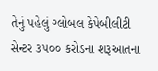તેનું પહેલું ગ્લોબલ કેપેબીલીટી સેન્ટર ૩૫૦૦ કરોડના શરૂઆતના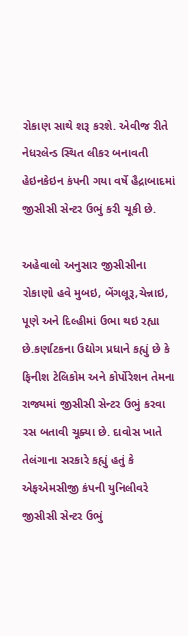રોકાણ સાથે શરૂ કરશે. એવીજ રીતે નેધરલેન્ડ સ્થિત લીકર બનાવતી હેઇનકેઇન કંપની ગયા વર્ષે હૈદ્રાબાદમાં જીસીસી સેન્ટર ઉભું કરી ચૂકી છે.

અહેવાલો અનુસાર જીસીસીના રોકાણો હવે મુબઇ, બેંગલૂરૂ,ચેન્નાઇ, પૂણે અને દિલ્હીમાં ઉભા થઇ રહ્યા છે.કર્ણાટકના ઉદ્યોગ પ્રધાને કહ્યું છે કે ફિનીશ ટેલિકોમ અને કોર્પોરેશન તેમના રાજ્યમાં જીસીસી સેન્ટર ઉભું કરવા રસ બતાવી ચૂક્યા છે. દાવોસ ખાતે તેલંગાના સરકારે કહ્યું હતું કે એફએમસીજી કંપની યુનિલીવરે જીસીસી સેન્ટર ઉભું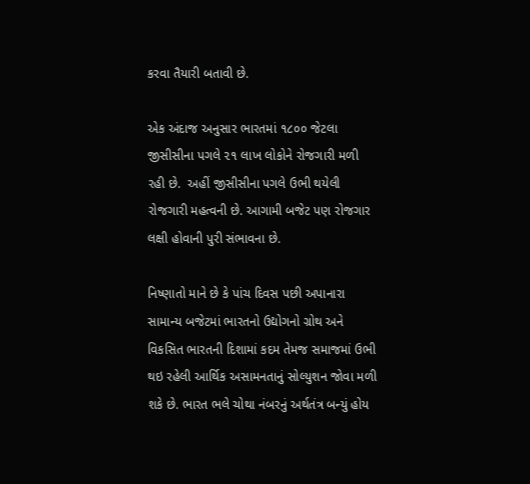કરવા તૈયારી બતાવી છે.

એક અંદાજ અનુસાર ભારતમાં ૧૮૦૦ જેટલા જીસીસીના પગલે ૨૧ લાખ લોકોને રોજગારી મળી રહી છે.  અહીં જીસીસીના પગલે ઉભી થયેલી રોજગારી મહત્વની છે. આગામી બજેટ પણ રોજગાર લક્ષી હોવાની પુરી સંભાવના છે.

નિષ્ણાતો માને છે કે પાંચ દિવસ પછી અપાનારા સામાન્ય બજેટમાં ભારતનો ઉદ્યોગનો ગ્રોથ અને વિકસિત ભારતની દિશામાં કદમ તેમજ સમાજમાં ઉભી થઇ રહેલી આર્થિક અસામનતાનું સોલ્યુશન જોવા મળી શકે છે. ભારત ભલે ચોથા નંબરનું અર્થતંત્ર બન્યું હોય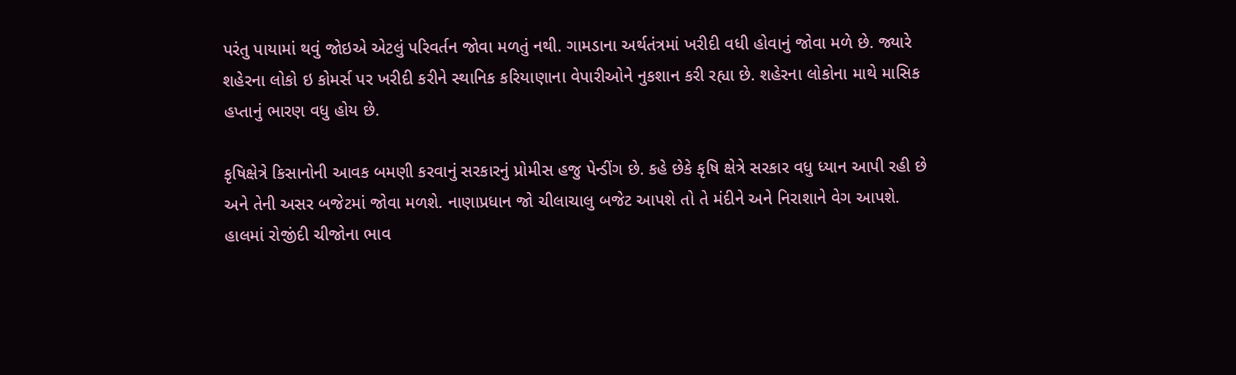પરંતુ પાયામાં થવું જોઇએ એટલું પરિવર્તન જોવા મળતું નથી. ગામડાના અર્થતંત્રમાં ખરીદી વધી હોવાનું જોવા મળે છે. જ્યારે શહેરના લોકો ઇ કોમર્સ પર ખરીદી કરીને સ્થાનિક કરિયાણાના વેપારીઓને નુકશાન કરી રહ્યા છે. શહેરના લોકોના માથે માસિક હપ્તાનું ભારણ વધુ હોય છે.

કૃષિક્ષેત્રે કિસાનોની આવક બમણી કરવાનું સરકારનું પ્રોમીસ હજુ પેન્ડીંગ છે. કહે છેકે કૃષિ ક્ષેત્રે સરકાર વધુ ધ્યાન આપી રહી છે અને તેની અસર બજેટમાં જોવા મળશે. નાણાપ્રધાન જો ચીલાચાલુ બજેટ આપશે તો તે મંદીને અને નિરાશાને વેગ આપશે. હાલમાં રોજીંદી ચીજોના ભાવ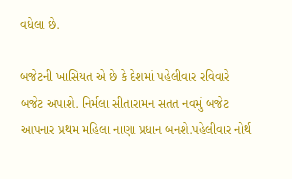વધેલા છે.

બજેટની ખાસિયત એ છે કે દેશમાં પહેલીવાર રવિવારે બજેટ અપાશે. નિર્મલા સીતારામન સતત નવમું બજેટ આપનાર પ્રથમ મહિલા નાણા પ્રધાન બનશે.પહેલીવાર નોર્થ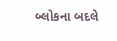બ્લોકના બદલે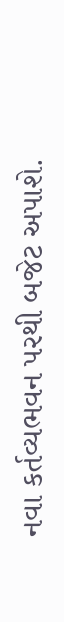નવા કર્તવ્યભવન પરથી બજેટ અપાશે.